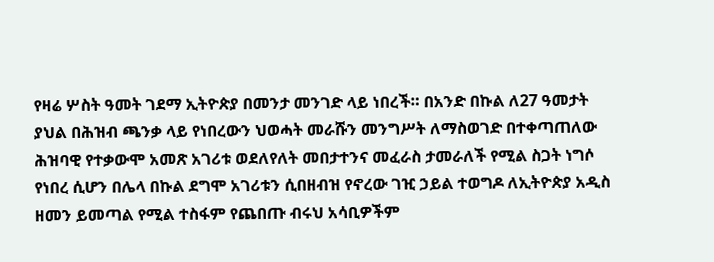የዛሬ ሦስት ዓመት ገደማ ኢትዮጵያ በመንታ መንገድ ላይ ነበረች። በአንድ በኩል ለ27 ዓመታት ያህል በሕዝብ ጫንቃ ላይ የነበረውን ህወሓት መራሹን መንግሥት ለማስወገድ በተቀጣጠለው ሕዝባዊ የተቃውሞ አመጽ አገሪቱ ወደለየለት መበታተንና መፈራስ ታመራለች የሚል ስጋት ነግሶ የነበረ ሲሆን በሌላ በኩል ደግሞ አገሪቱን ሲበዘብዝ የኖረው ገዢ ኃይል ተወግዶ ለኢትዮጵያ አዲስ ዘመን ይመጣል የሚል ተስፋም የጨበጡ ብሩህ አሳቢዎችም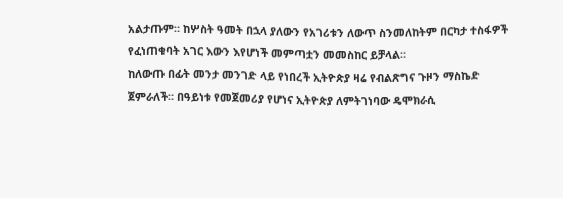አልታጡም። ከሦስት ዓመት በኋላ ያለውን የአገሪቱን ለውጥ ስንመለከትም በርካታ ተስፋዎች የፈነጠቁባት አገር እውን እየሆነች መምጣቷን መመስከር ይቻላል።
ከለውጡ በፊት መንታ መንገድ ላይ የነበረች ኢትዮጵያ ዛሬ የብልጽግና ጉዞን ማስኬድ ጀምራለች። በዓይነቱ የመጀመሪያ የሆነና ኢትዮጵያ ለምትገነባው ዴሞክራሲ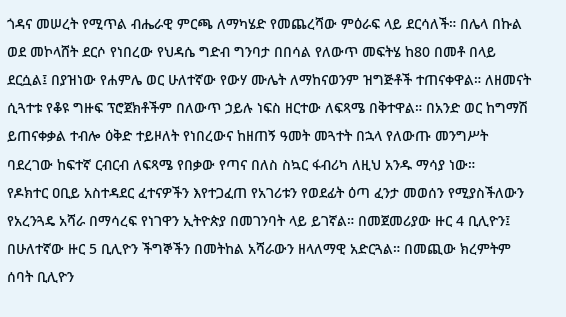ጎዳና መሠረት የሚጥል ብሔራዊ ምርጫ ለማካሄድ የመጨረሻው ምዕራፍ ላይ ደርሳለች። በሌላ በኩል ወደ መኮላሸት ደርሶ የነበረው የህዳሴ ግድብ ግንባታ በበሳል የለውጥ መፍትሄ ከ80 በመቶ በላይ ደርሷል፤ በያዝነው የሐምሌ ወር ሁለተኛው የውሃ ሙሌት ለማከናወንም ዝግጅቶች ተጠናቀዋል። ለዘመናት ሲጓተቱ የቆዩ ግዙፍ ፕሮጀክቶችም በለውጥ ኃይሉ ነፍስ ዘርተው ለፍጻሜ በቅተዋል። በአንድ ወር ከግማሽ ይጠናቀቃል ተብሎ ዕቅድ ተይዞለት የነበረውና ከዘጠኝ ዓመት መጓተት በኋላ የለውጡ መንግሥት ባደረገው ከፍተኛ ርብርብ ለፍጻሜ የበቃው የጣና በለስ ስኳር ፋብሪካ ለዚህ አንዱ ማሳያ ነው።
የዶክተር ዐቢይ አስተዳደር ፈተናዎችን እየተጋፈጠ የአገሪቱን የወደፊት ዕጣ ፈንታ መወሰን የሚያስችለውን የአረንጓዴ አሻራ በማሳረፍ የነገዋን ኢትዮጵያ በመገንባት ላይ ይገኛል። በመጀመሪያው ዙር 4 ቢሊዮን፤ በሁለተኛው ዙር 5 ቢሊዮን ችግኞችን በመትከል አሻራውን ዘላለማዊ አድርጓል። በመጪው ክረምትም ሰባት ቢሊዮን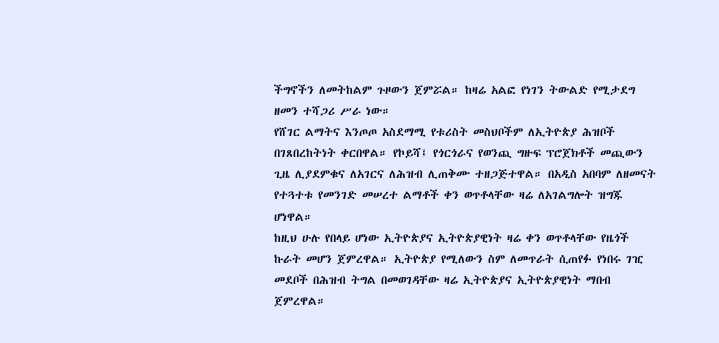ችግኖችን ለመትከልም ጉዞውን ጀምሯል። ከዛሬ አልፎ የነገን ትውልድ የሚታደግ ዘመን ተሻጋሪ ሥራ ነው።
የሸገር ልማትና እንጦጦ አስደማሚ የቱሪስት መስህቦችም ለኢትዮጵያ ሕዝቦች በገጸበረከትነት ቀርበዋል። የኮይሻ፤ የጎርጎራና የወንጪ ግዙፍ ፕሮጀክቶች መጪውን ጊዜ ሊያደምቁና ለአገርና ለሕዝብ ሊጠቅሙ ተዘጋጅተዋል። በአዲስ አበባም ለዘመናት የተጓተቱ የመንገድ መሠረተ ልማቶች ቀን ወጥቶላቸው ዛሬ ለአገልግሎት ዝግጁ ሆነዋል።
ከዚህ ሁሉ የበላይ ሆነው ኢትዮጵያና ኢትዮጵያዊነት ዛሬ ቀን ወጥቶላቸው የዜጎች ኩራት መሆን ጀምረዋል። ኢትዮጵያ የሚለውን ስም ለመጥራት ሲጠየፉ የነበሩ ገዢ መደቦች በሕዝብ ትግል በመወገዳቸው ዛሬ ኢትዮጵያና ኢትዮጵያዊነት ማበብ ጀምረዋል።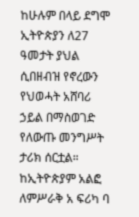ከሁሉም በላይ ደግሞ ኢትዮጵያን ለ27 ዓመታት ያህል ሲበዘብዝ የኖረውን የህወሓት አሸባሪ ኃይል በማስወገድ የለውጡ መንግሥት ታሪክ ሰርቷል። ከኢትዮጵያም አልፎ ለምሥራቅ አ ፍሪካ ባ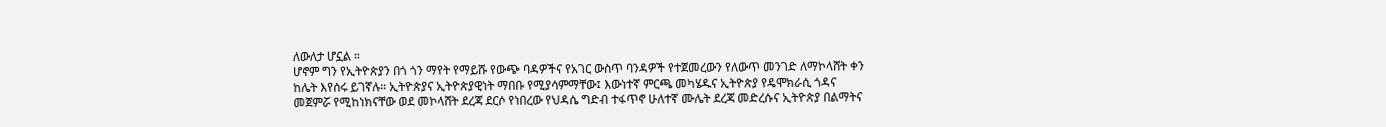ለውለታ ሆኗል ።
ሆኖም ግን የኢትዮጵያን በጎ ጎን ማየት የማይሹ የውጭ ባዳዎችና የአገር ውስጥ ባንዳዎች የተጀመረውን የለውጥ መንገድ ለማኮላሸት ቀን ከሌት እየሰሩ ይገኛሉ። ኢትዮጵያና ኢትዮጵያዊነት ማበቡ የሚያሳምማቸው፤ እውነተኛ ምርጫ መካሄዱና ኢትዮጵያ የዴሞክራሲ ጎዳና መጀምሯ የሚከነክናቸው ወደ መኮላሸት ደረጃ ደርሶ የነበረው የህዳሴ ግድብ ተፋጥኖ ሁለተኛ ሙሌት ደረጃ መድረሱና ኢትዮጵያ በልማትና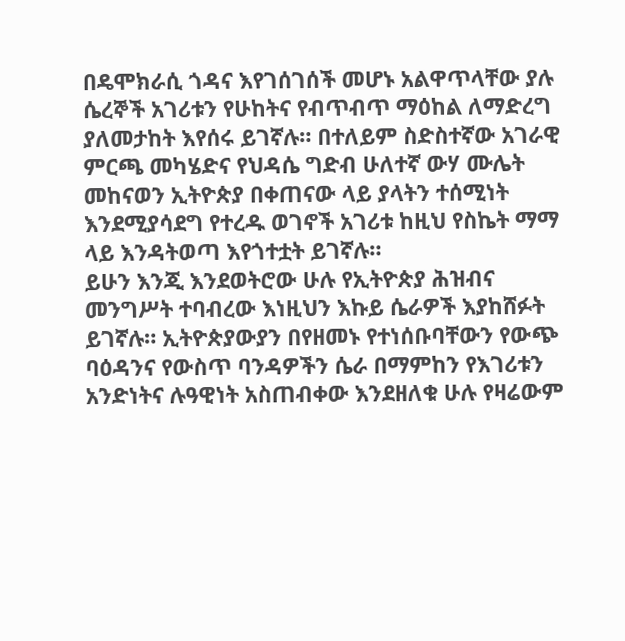በዴሞክራሲ ጎዳና እየገሰገሰች መሆኑ አልዋጥላቸው ያሉ ሴረኞች አገሪቱን የሁከትና የብጥብጥ ማዕከል ለማድረግ ያለመታከት እየሰሩ ይገኛሉ። በተለይም ስድስተኛው አገራዊ ምርጫ መካሄድና የህዳሴ ግድብ ሁለተኛ ውሃ ሙሌት መከናወን ኢትዮጵያ በቀጠናው ላይ ያላትን ተሰሚነት እንደሚያሳደግ የተረዱ ወገኖች አገሪቱ ከዚህ የስኬት ማማ ላይ እንዳትወጣ እየጎተቷት ይገኛሉ።
ይሁን እንጂ እንደወትሮው ሁሉ የኢትዮጵያ ሕዝብና መንግሥት ተባብረው እነዚህን እኩይ ሴራዎች እያከሸፉት ይገኛሉ። ኢትዮጵያውያን በየዘመኑ የተነሰቡባቸውን የውጭ ባዕዳንና የውስጥ ባንዳዎችን ሴራ በማምከን የእገሪቱን አንድነትና ሉዓዊነት አስጠብቀው እንደዘለቁ ሁሉ የዛሬውም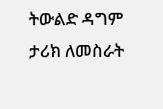ትውልድ ዳግም ታሪክ ለመስራት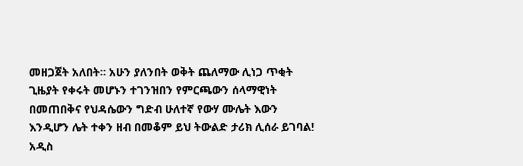መዘጋጀት አለበት። አሁን ያለንበት ወቅት ጨለማው ሊነጋ ጥቂት ጊዜያት የቀሩት መሆኑን ተገንዝበን የምርጫውን ሰላማዊነት በመጠበቅና የህዳሴውን ግድብ ሁለተኛ የውሃ ሙሌት እውን እንዲሆን ሌት ተቀን ዘብ በመቆም ይህ ትውልድ ታሪክ ሊሰራ ይገባል!
አዲስ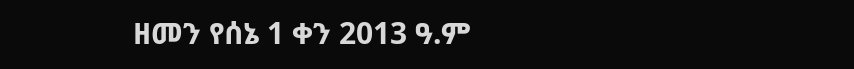ዘመን የሰኔ 1 ቀን 2013 ዓ.ም